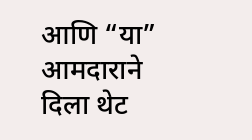आणि “या” आमदाराने दिला थेट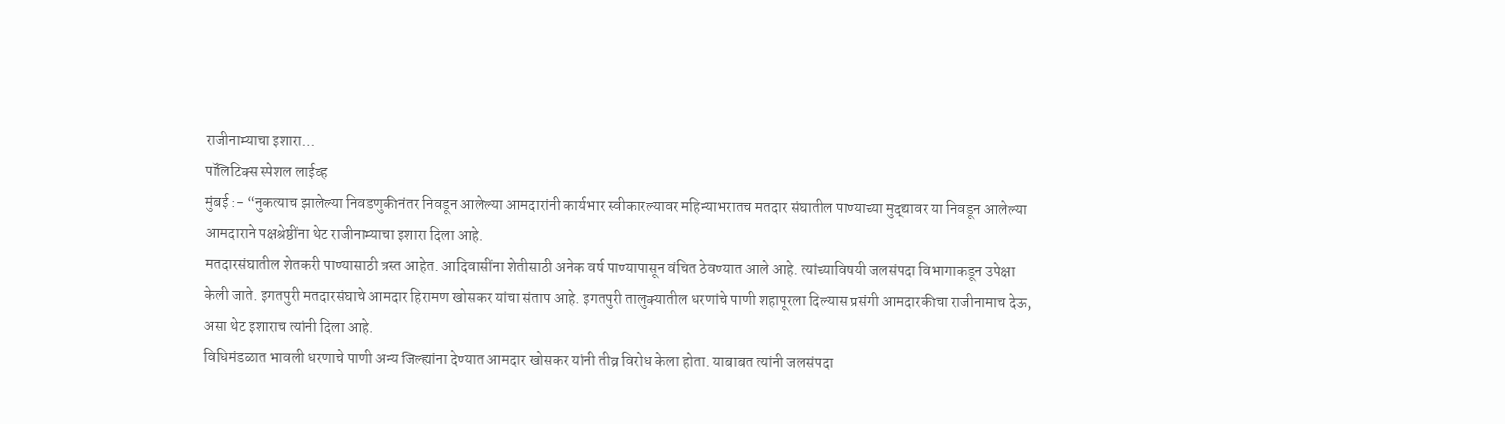राजीनाम्याचा इशारा…
पॉलिटिक्स स्पेशल लाईव्ह
मुंबई :- “नुकत्याच झालेल्या निवडणुकीनंतर निवडून आलेल्या आमदारांनी कार्यभार स्वीकारल्यावर महिन्याभरातच मतदार संघातील पाण्याच्या मुद्द्यावर या निवडून आलेल्या आमदाराने पक्षश्रेष्ठींना थेट राजीनाम्याचा इशारा दिला आहे.
मतदारसंघातील शेतकरी पाण्यासाठी त्रस्त आहेत. आदिवासींना शेतीसाठी अनेक वर्ष पाण्यापासून वंचित ठेवण्यात आले आहे. त्यांच्याविषयी जलसंपदा विभागाकडून उपेक्षा केली जाते. इगतपुरी मतदारसंघाचे आमदार हिरामण खोसकर यांचा संताप आहे. इगतपुरी तालुक्यातील धरणांचे पाणी शहापूरला दिल्यास प्रसंगी आमदारकीचा राजीनामाच देऊ, असा थेट इशाराच त्यांनी दिला आहे.
विधिमंडळात भावली धरणाचे पाणी अन्य जिल्ह्यांना देण्यात आमदार खोसकर यांनी तीव्र विरोध केला होता. याबाबत त्यांनी जलसंपदा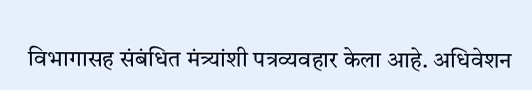विभागासह संबंधित मंत्र्यांशी पत्रव्यवहार केला आहे. अधिवेशन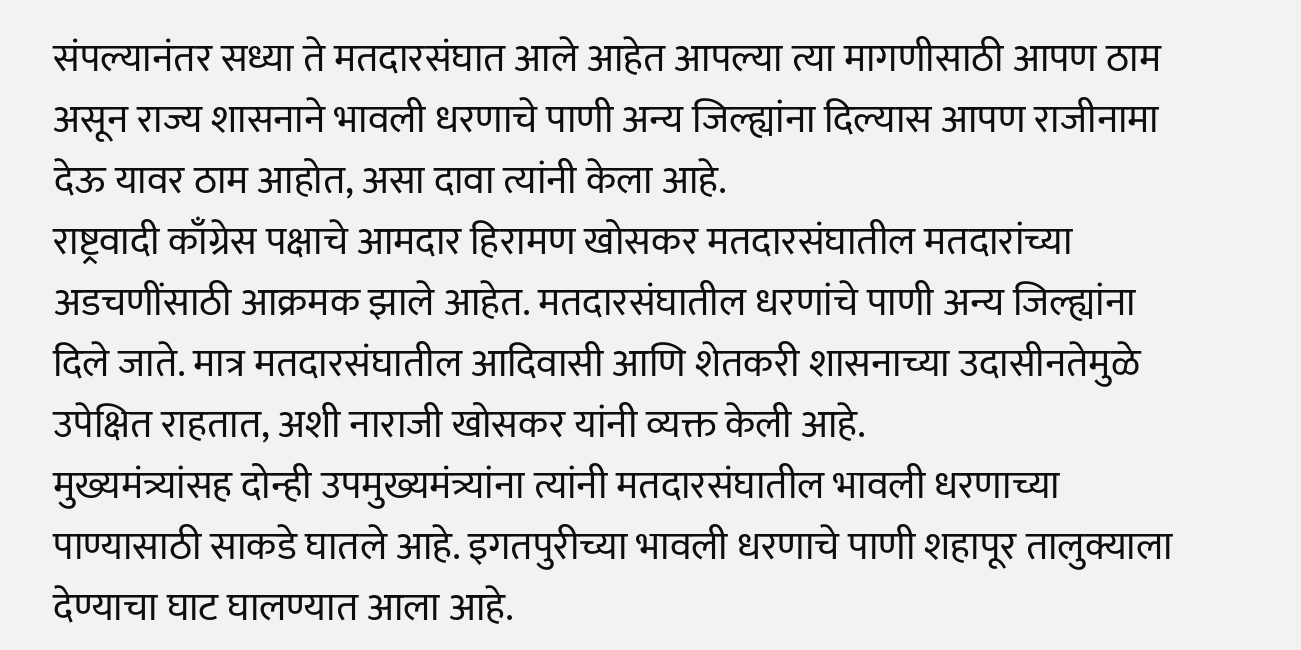संपल्यानंतर सध्या ते मतदारसंघात आले आहेत आपल्या त्या मागणीसाठी आपण ठाम असून राज्य शासनाने भावली धरणाचे पाणी अन्य जिल्ह्यांना दिल्यास आपण राजीनामा देऊ यावर ठाम आहोत, असा दावा त्यांनी केला आहे.
राष्ट्रवादी काँग्रेस पक्षाचे आमदार हिरामण खोसकर मतदारसंघातील मतदारांच्या अडचणींसाठी आक्रमक झाले आहेत. मतदारसंघातील धरणांचे पाणी अन्य जिल्ह्यांना दिले जाते. मात्र मतदारसंघातील आदिवासी आणि शेतकरी शासनाच्या उदासीनतेमुळे उपेक्षित राहतात, अशी नाराजी खोसकर यांनी व्यक्त केली आहे.
मुख्यमंत्र्यांसह दोन्ही उपमुख्यमंत्र्यांना त्यांनी मतदारसंघातील भावली धरणाच्या पाण्यासाठी साकडे घातले आहे. इगतपुरीच्या भावली धरणाचे पाणी शहापूर तालुक्याला देण्याचा घाट घालण्यात आला आहे.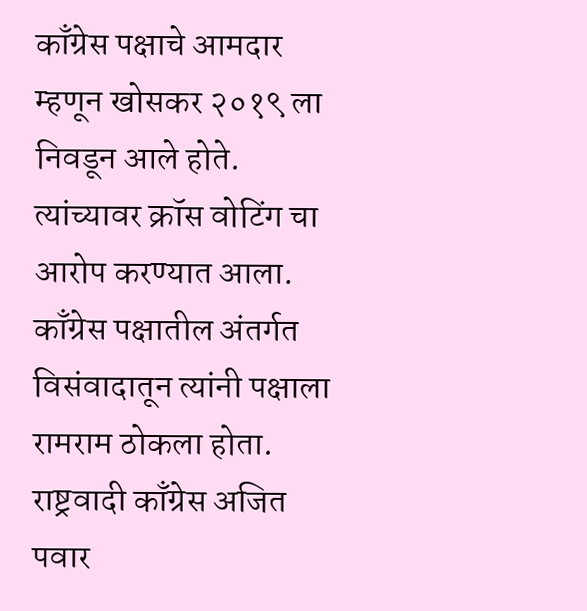काँग्रेस पक्षाचे आमदार म्हणून खोसकर २०१९ ला निवडून आले होते. त्यांच्यावर क्रॉस वोटिंग चा आरोप करण्यात आला. काँग्रेस पक्षातील अंतर्गत विसंवादातून त्यांनी पक्षाला रामराम ठोकला होता.
राष्ट्रवादी काँग्रेस अजित पवार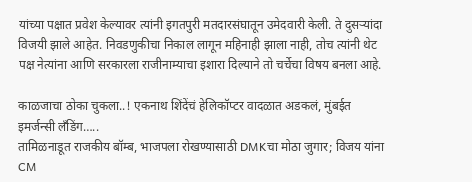यांच्या पक्षात प्रवेश केल्यावर त्यांनी इगतपुरी मतदारसंघातून उमेदवारी केली. ते दुसऱ्यांदा विजयी झाले आहेत. निवडणुकीचा निकाल लागून महिनाही झाला नाही, तोच त्यांनी थेट पक्ष नेत्यांना आणि सरकारला राजीनाम्याचा इशारा दिल्याने तो चर्चेचा विषय बनला आहे.

काळजाचा ठोका चुकला..! एकनाथ शिंदेंचं हेलिकॉप्टर वादळात अडकलं, मुंबईत इमर्जन्सी लँडिंग…..
तामिळनाडूत राजकीय बॉम्ब, भाजपला रोखण्यासाठी DMKचा मोठा जुगार; विजय यांना CM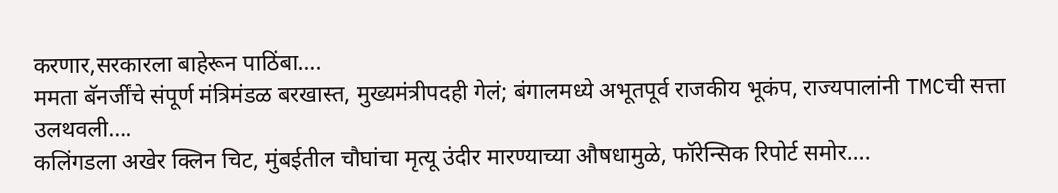करणार,सरकारला बाहेरून पाठिंबा….
ममता बॅनर्जींचे संपूर्ण मंत्रिमंडळ बरखास्त, मुख्यमंत्रीपदही गेलं; बंगालमध्ये अभूतपूर्व राजकीय भूकंप, राज्यपालांनी TMCची सत्ता उलथवली….
कलिंगडला अखेर क्लिन चिट, मुंबईतील चौघांचा मृत्यू उंदीर मारण्याच्या औषधामुळे, फॉरेन्सिक रिपोर्ट समोर….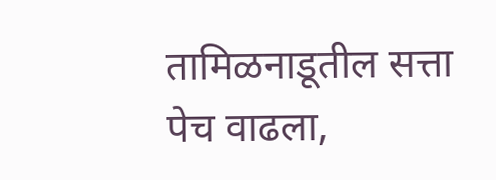तामिळनाडूतील सत्ता पेच वाढला,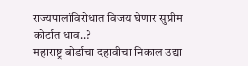राज्यपालांविरोधात विजय घेणार सुप्रीम कोर्टात धाव..?
महाराष्ट्र बोर्डाचा दहावीचा निकाल उद्या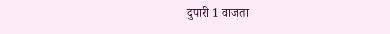दुपारी 1 वाजता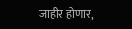जाहीर होणार,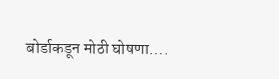बोर्डाकडून मोठी घोषणा….